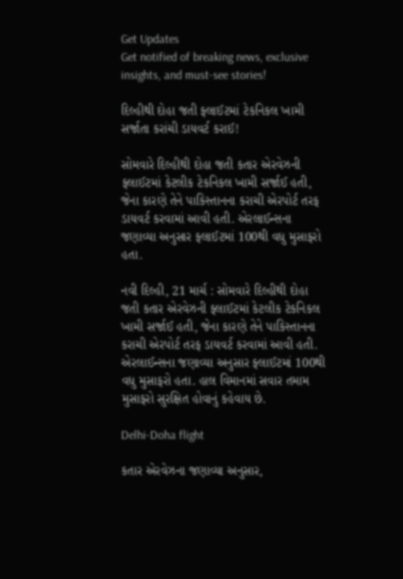Get Updates
Get notified of breaking news, exclusive insights, and must-see stories!

દિલ્હીથી દોહા જતી ફ્લાઈટમાં ટેકનિકલ ખામી સર્જાતા કરાંચી ડાયવર્ટ કરાઈ!

સોમવારે દિલ્હીથી દોહા જતી કતાર એરવેઝની ફ્લાઈટમાં કેટલીક ટેકનિકલ ખામી સર્જાઈ હતી, જેના કારણે તેને પાકિસ્તાનના કરાચી એરપોર્ટ તરફ ડાયવર્ટ કરવામાં આવી હતી. એરલાઈન્સના જણાવ્યા અનુસાર ફ્લાઈટમાં 100થી વધુ મુસાફરો હતા.

નવી દિલ્હી, 21 માર્ચ : સોમવારે દિલ્હીથી દોહા જતી કતાર એરવેઝની ફ્લાઈટમાં કેટલીક ટેકનિકલ ખામી સર્જાઈ હતી, જેના કારણે તેને પાકિસ્તાનના કરાચી એરપોર્ટ તરફ ડાયવર્ટ કરવામાં આવી હતી. એરલાઈન્સના જણાવ્યા અનુસાર ફ્લાઈટમાં 100થી વધુ મુસાફરો હતા. હાલ વિમાનમાં સવાર તમામ મુસાફરો સુરક્ષિત હોવાનું કહેવાય છે.

Delhi-Doha flight

કતાર એરવેઝના જણાવ્યા અનુસાર,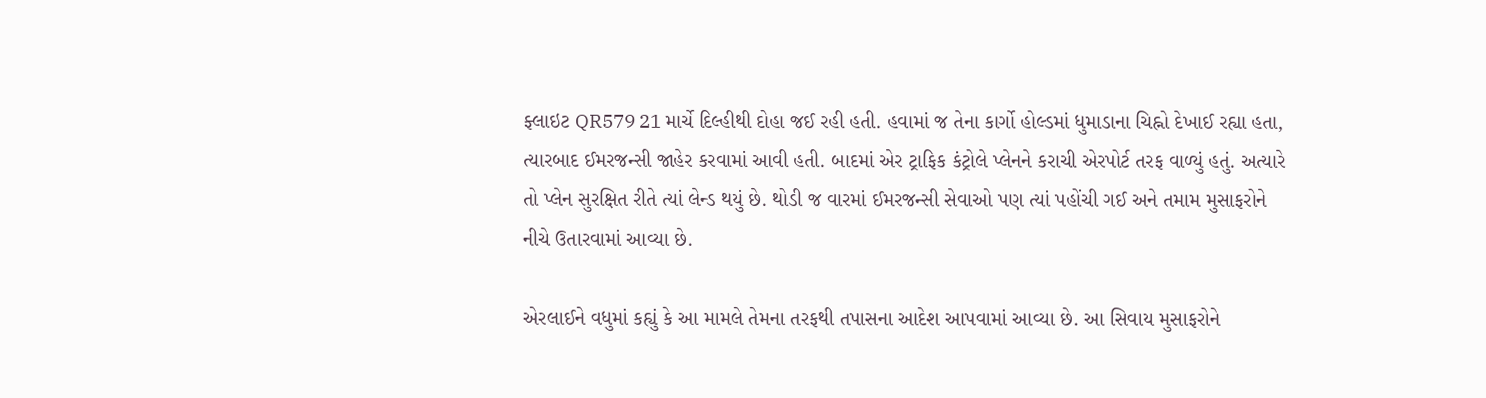ફ્લાઇટ QR579 21 માર્ચે દિલ્હીથી દોહા જઈ રહી હતી. હવામાં જ તેના કાર્ગો હોલ્ડમાં ધુમાડાના ચિહ્નો દેખાઈ રહ્યા હતા, ત્યારબાદ ઈમરજન્સી જાહેર કરવામાં આવી હતી. બાદમાં એર ટ્રાફિક કંટ્રોલે પ્લેનને કરાચી એરપોર્ટ તરફ વાળ્યું હતું. અત્યારે તો પ્લેન સુરક્ષિત રીતે ત્યાં લેન્ડ થયું છે. થોડી જ વારમાં ઈમરજન્સી સેવાઓ પણ ત્યાં પહોંચી ગઈ અને તમામ મુસાફરોને નીચે ઉતારવામાં આવ્યા છે.

એરલાઈને વધુમાં કહ્યું કે આ મામલે તેમના તરફથી તપાસના આદેશ આપવામાં આવ્યા છે. આ સિવાય મુસાફરોને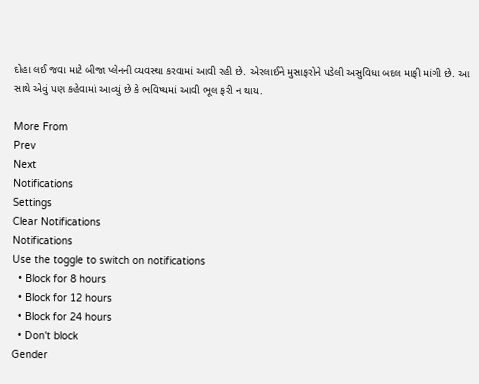દોહા લઈ જવા માટે બીજા પ્લેનની વ્યવસ્થા કરવામાં આવી રહી છે. એરલાઈને મુસાફરોને પડેલી અસુવિધા બદલ માફી માંગી છે. આ સાથે એવું પણ કહેવામાં આવ્યું છે કે ભવિષ્યમાં આવી ભૂલ ફરી ન થાય.

More From
Prev
Next
Notifications
Settings
Clear Notifications
Notifications
Use the toggle to switch on notifications
  • Block for 8 hours
  • Block for 12 hours
  • Block for 24 hours
  • Don't block
Gender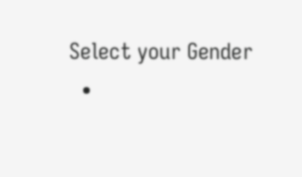Select your Gender
  •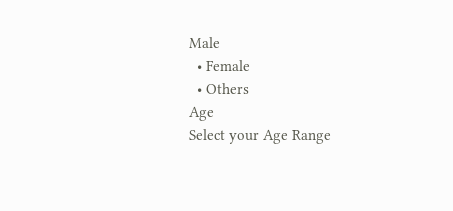Male
  • Female
  • Others
Age
Select your Age Range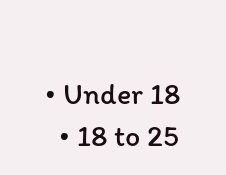• Under 18
  • 18 to 25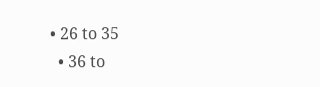• 26 to 35
  • 36 to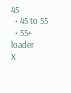45
  • 45 to 55
  • 55+
loader
X